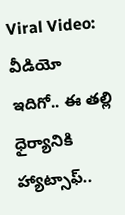Viral Video: వీడియో ఇదిగో.. ఈ తల్లి ధైర్యానికి హ్యాట్సాఫ్..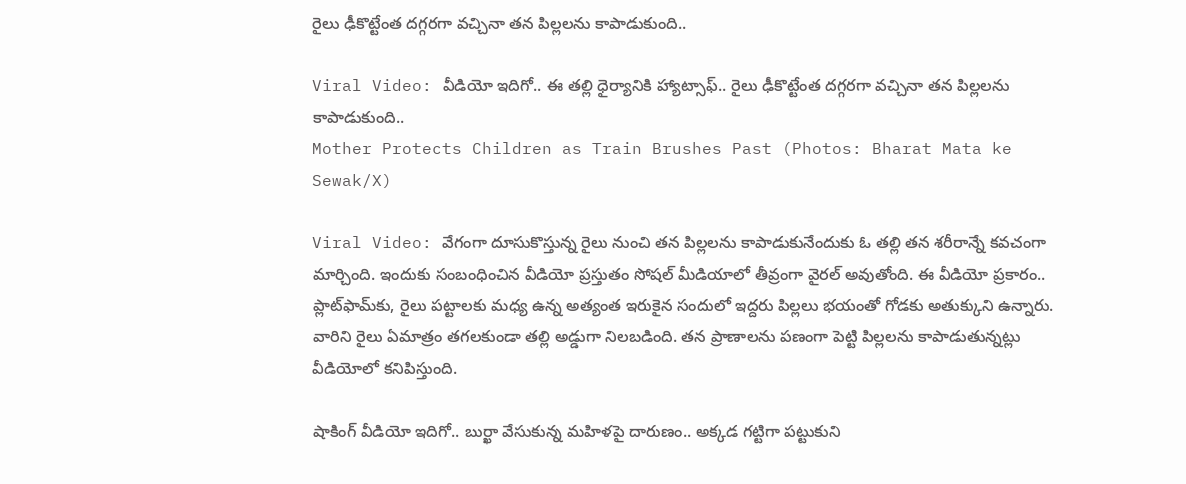రైలు ఢీకొట్టేంత దగ్గరగా వచ్చినా తన పిల్లలను కాపాడుకుంది..

Viral Video: వీడియో ఇదిగో.. ఈ తల్లి ధైర్యానికి హ్యాట్సాఫ్.. రైలు ఢీకొట్టేంత దగ్గరగా వచ్చినా తన పిల్లలను కాపాడుకుంది..
Mother Protects Children as Train Brushes Past (Photos: Bharat Mata ke Sewak/X)

Viral Video: వేగంగా దూసుకొస్తున్న రైలు నుంచి తన పిల్లలను కాపాడుకునేందుకు ఓ తల్లి తన శరీరాన్నే కవచంగా మార్చింది. ఇందుకు సంబంధించిన వీడియో ప్రస్తుతం సోషల్ మీడియాలో తీవ్రంగా వైరల్ అవుతోంది. ఈ వీడియో ప్రకారం.. ప్లాట్‌ఫామ్‌కు, రైలు పట్టాలకు మధ్య ఉన్న అత్యంత ఇరుకైన సందులో ఇద్దరు పిల్లలు భయంతో గోడకు అతుక్కుని ఉన్నారు. వారిని రైలు ఏమాత్రం తగలకుండా తల్లి అడ్డుగా నిలబడింది. తన ప్రాణాలను పణంగా పెట్టి పిల్లలను కాపాడుతున్నట్లు వీడియోలో కనిపిస్తుంది.

షాకింగ్ వీడియో ఇదిగో.. బుర్ఖా వేసుకున్న మహిళపై దారుణం.. అక్కడ గట్టిగా పట్టుకుని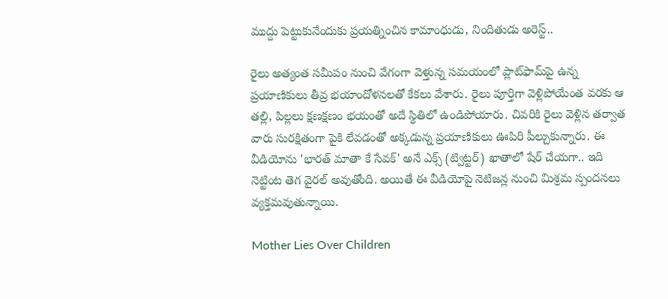ముద్దు పెట్టుకునేందుకు ప్రయత్నించిన కామాంధుడు, నిందితుడు అరెస్ట్..

రైలు అత్యంత సమీపం నుంచి వేగంగా వెళ్తున్న సమయంలో ప్లాట్‌ఫామ్‌పై ఉన్న ప్రయాణికులు తీవ్ర భయాందోళనలతో కేకలు వేశారు. రైలు పూర్తిగా వెళ్లిపోయేంత వరకు ఆ తల్లి, పిల్లలు క్షణక్షణం భయంతో అదే స్థితిలో ఉండిపోయారు. చివరికి రైలు వెళ్లిన తర్వాత వారు సురక్షితంగా పైకి లేవడంతో అక్కడున్న ప్రయాణికులు ఊపిరి పీల్చుకున్నారు. ఈ వీడియోను 'భారత్ మాతా కే సేవక్' అనే ఎక్స్ (ట్విట్టర్) ఖాతాలో షేర్ చేయగా.. ఇది నెట్టింట తెగ వైరల్ అవుతోంది. అయితే ఈ వీడియోపై నెటిజన్ల నుంచి మిశ్రమ స్పందనలు వ్యక్తమవుతున్నాయి.

Mother Lies Over Children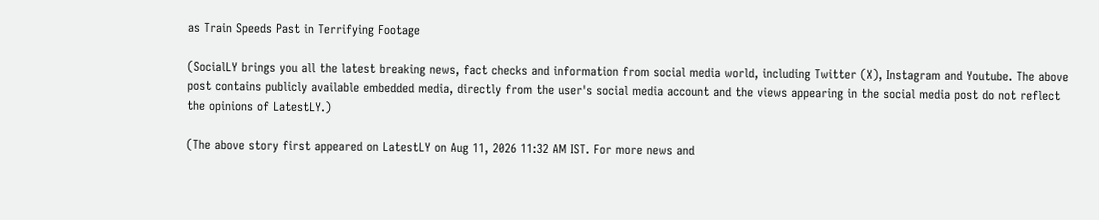as Train Speeds Past in Terrifying Footage

(SocialLY brings you all the latest breaking news, fact checks and information from social media world, including Twitter (X), Instagram and Youtube. The above post contains publicly available embedded media, directly from the user's social media account and the views appearing in the social media post do not reflect the opinions of LatestLY.)

(The above story first appeared on LatestLY on Aug 11, 2026 11:32 AM IST. For more news and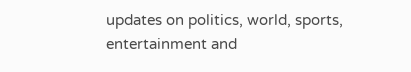updates on politics, world, sports, entertainment and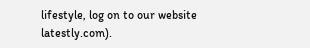lifestyle, log on to our website latestly.com).